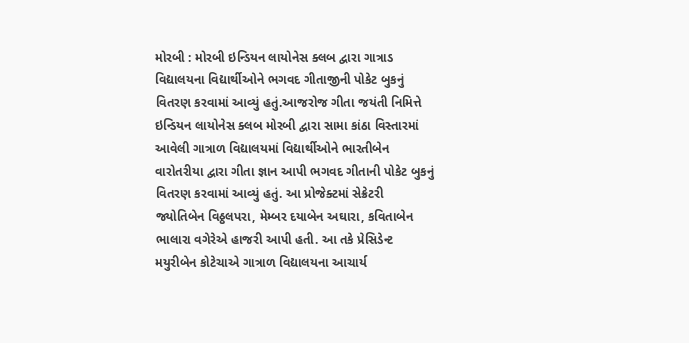મોરબી : મોરબી ઇન્ડિયન લાયોનેસ ક્લબ દ્વારા ગાત્રાડ વિદ્યાલયના વિદ્યાર્થીઓને ભગવદ ગીતાજીની પોકેટ બુકનું વિતરણ કરવામાં આવ્યું હતું.આજરોજ ગીતા જયંતી નિમિત્તે ઇન્ડિયન લાયોનેસ ક્લબ મોરબી દ્વારા સામા કાંઠા વિસ્તારમાં આવેલી ગાત્રાળ વિદ્યાલયમાં વિદ્યાર્થીઓને ભારતીબેન વારોતરીયા દ્વારા ગીતા જ્ઞાન આપી ભગવદ ગીતાની પોકેટ બુકનું વિતરણ કરવામાં આવ્યું હતું. આ પ્રોજેક્ટમાં સેક્રેટરી જ્યોતિબેન વિઠ્ઠલપરા, મેમ્બર દયાબેન અઘારા, કવિતાબેન ભાલારા વગેરેએ હાજરી આપી હતી. આ તકે પ્રેસિડેન્ટ મયુરીબેન કોટેચાએ ગાત્રાળ વિદ્યાલયના આચાર્ય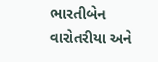ભારતીબેન વારોતરીયા અને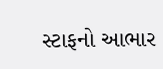સ્ટાફનો આભાર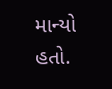માન્યો હતો.